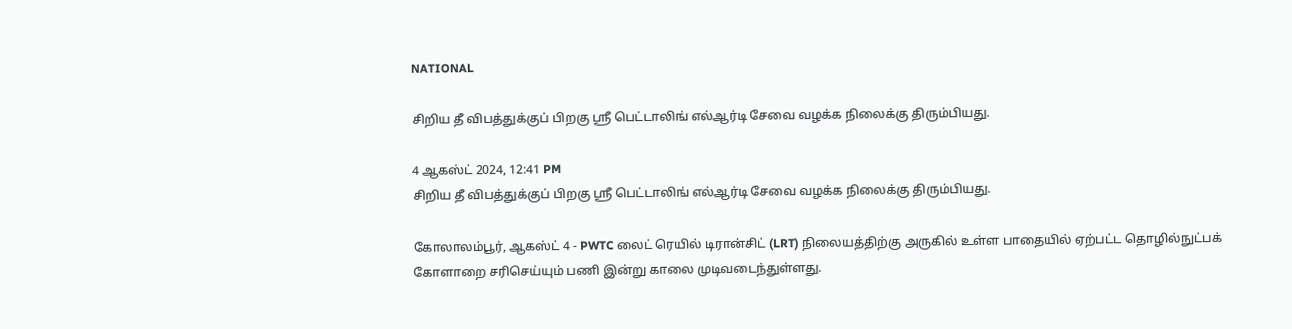NATIONAL

சிறிய தீ விபத்துக்குப் பிறகு ஸ்ரீ பெட்டாலிங் எல்ஆர்டி சேவை வழக்க நிலைக்கு திரும்பியது.

4 ஆகஸ்ட் 2024, 12:41 PM
சிறிய தீ விபத்துக்குப் பிறகு ஸ்ரீ பெட்டாலிங் எல்ஆர்டி சேவை வழக்க நிலைக்கு திரும்பியது.

கோலாலம்பூர், ஆகஸ்ட் 4 - PWTC லைட் ரெயில் டிரான்சிட் (LRT) நிலையத்திற்கு அருகில் உள்ள பாதையில் ஏற்பட்ட தொழில்நுட்பக் கோளாறை சரிசெய்யும் பணி இன்று காலை முடிவடைந்துள்ளது.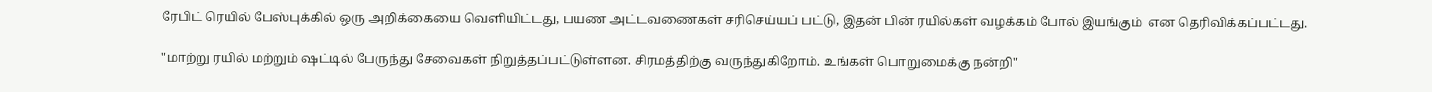ரேபிட் ரெயில் பேஸ்புக்கில் ஒரு அறிக்கையை வெளியிட்டது, பயண அட்டவணைகள் சரிசெய்யப் பட்டு, இதன் பின் ரயில்கள் வழக்கம் போல் இயங்கும்  என தெரிவிக்கப்பட்டது.

"மாற்று ரயில் மற்றும் ஷட்டில் பேருந்து சேவைகள் நிறுத்தப்பட்டுள்ளன. சிரமத்திற்கு வருந்துகிறோம். உங்கள் பொறுமைக்கு நன்றி"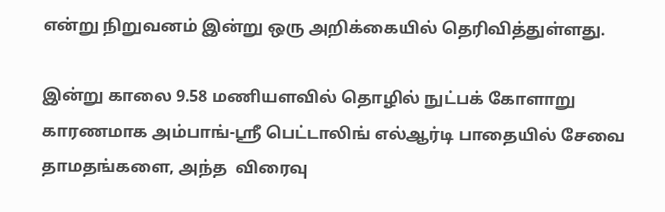என்று நிறுவனம் இன்று ஒரு அறிக்கையில் தெரிவித்துள்ளது.

இன்று காலை 9.58 மணியளவில் தொழில் நுட்பக் கோளாறு காரணமாக அம்பாங்-ஸ்ரீ பெட்டாலிங் எல்ஆர்டி பாதையில் சேவை தாமதங்களை, அந்த  விரைவு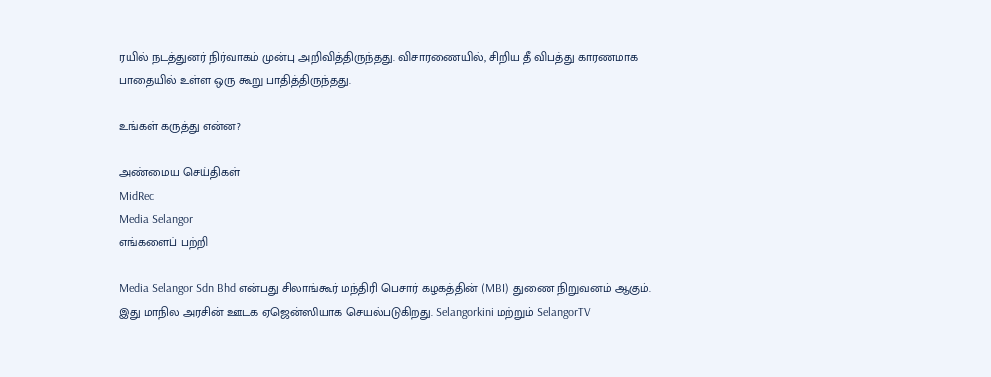ரயில் நடத்துனர் நிர்வாகம் முன்பு அறிவித்திருந்தது. விசாரணையில், சிறிய தீ விபத்து காரணமாக பாதையில் உள்ள ஒரு கூறு பாதித்திருந்தது.

உங்கள் கருத்து என்ன?

அண்மைய செய்திகள்
MidRec
Media Selangor
எங்களைப் பற்றி

Media Selangor Sdn Bhd என்பது சிலாங்கூர் மந்திரி பெசார் கழகத்தின் (MBI) துணை நிறுவனம் ஆகும். இது மாநில அரசின் ஊடக ஏஜென்ஸியாக செயல்படுகிறது. Selangorkini மற்றும் SelangorTV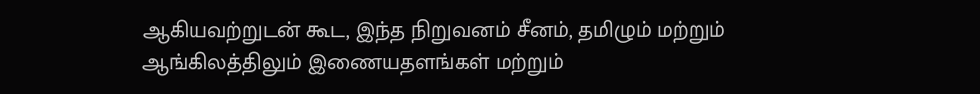ஆகியவற்றுடன் கூட, இந்த நிறுவனம் சீனம், தமிழும் மற்றும் ஆங்கிலத்திலும் இணையதளங்கள் மற்றும்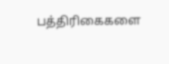பத்திரிகைகளை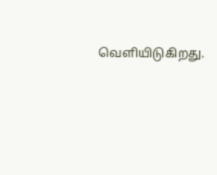வெளியிடுகிறது.